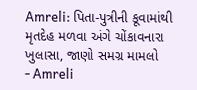Amreli: પિતા-પુત્રીની કૂવામાંથી મૃતદેહ મળવા અંગે ચોંકાવનારા ખુલાસા, જાણો સમગ્ર મામલો
- Amreli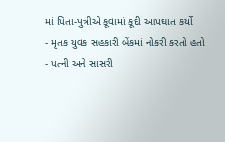માં પિતા-પુત્રીએ કૂવામાં કૂદી આપઘાત કર્યો
- મૃતક યુવક સહકારી બેંકમાં નોકરી કરતો હતો
- પત્ની અને સાસરી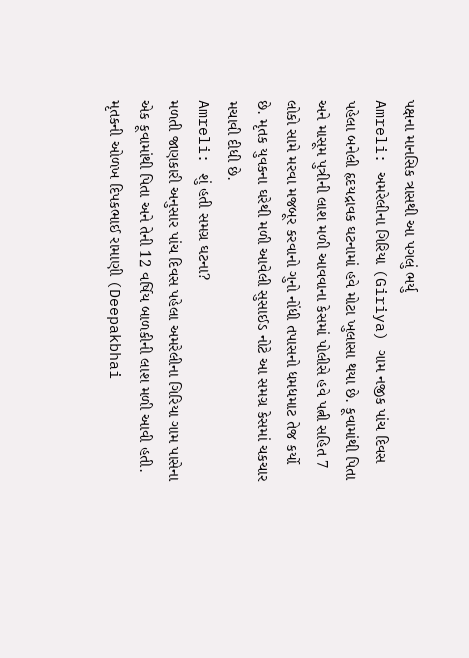પક્ષના માનસિક ત્રાસથી આ પગલું ભર્યુ
Amreli: અમરેલીના ગિરિયા (Giriya) ગામ નજીક પાંચ દિવસ પહેલા બનેલી હૃદયદ્રાવક ઘટનામાં હવે મોટા ખુલાસા થયા છે. કૂવામાંથી પિતા અને માસૂમ પુત્રીની લાશ મળી આવવાના કેસમાં પોલીસે હવે પત્ની સહિત 7 લોકો સામે મરવા મજબૂર કરવાનો ગુનો નોંધી તપાસનો ધમધમાટ તેજ કર્યો છે. મૃતક યુવકના ઘરેથી મળી આવેલી સુસાઈડ નોટે આ સમગ્ર કેસમાં ચકચાર મચાવી દીધી છે.
Amreli: શું હતી સમગ્ર ઘટના?
મળતી જાણકારી અનુસાર પાંચ દિવસ પહેલા અમરેલીના ગિરિયા ગામ પાસેના એક કૂવામાંથી પિતા અને તેની 12 વર્ષિય બાળકીની લાશ મળી આવી હતી. મૃતકની ઓળખ દિપકભાઈ રામાણી (Deepakbhai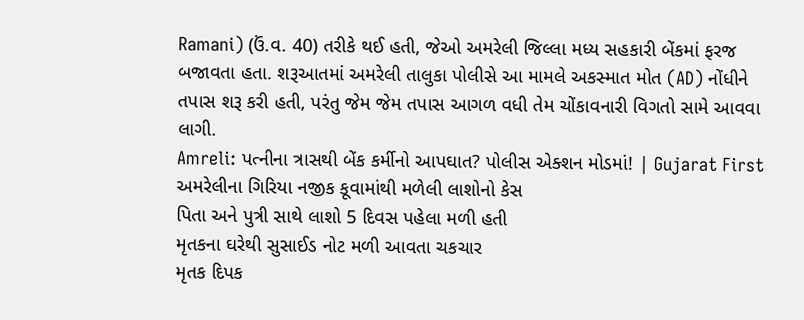Ramani) (ઉં.વ. 40) તરીકે થઈ હતી, જેઓ અમરેલી જિલ્લા મધ્ય સહકારી બેંકમાં ફરજ બજાવતા હતા. શરૂઆતમાં અમરેલી તાલુકા પોલીસે આ મામલે અકસ્માત મોત (AD) નોંધીને તપાસ શરૂ કરી હતી, પરંતુ જેમ જેમ તપાસ આગળ વધી તેમ ચોંકાવનારી વિગતો સામે આવવા લાગી.
Amreli: પત્નીના ત્રાસથી બેંક કર્મીનો આપઘાત? પોલીસ એક્શન મોડમાં! | Gujarat First
અમરેલીના ગિરિયા નજીક કૂવામાંથી મળેલી લાશોનો કેસ
પિતા અને પુત્રી સાથે લાશો 5 દિવસ પહેલા મળી હતી
મૃતકના ઘરેથી સુસાઈડ નોટ મળી આવતા ચકચાર
મૃતક દિપક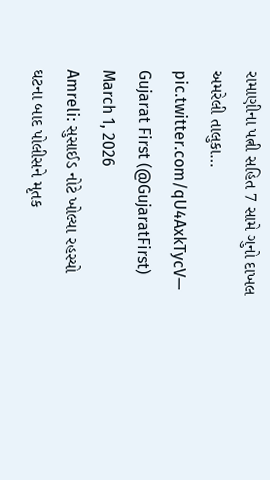રામાણીના પત્ની સહિત 7 સામે ગુનો દાખલ
અમરેલી તાલુકા… pic.twitter.com/qU4AxkTycV— Gujarat First (@GujaratFirst) March 1, 2026
Amreli: સુસાઈડ નોટે ખોલ્યા રહસ્યો
ઘટના બાદ પોલીસને મૃતક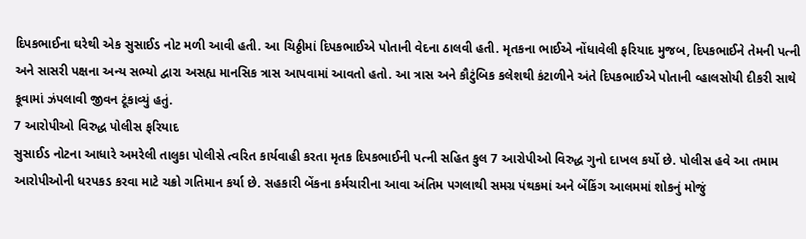દિપકભાઈના ઘરેથી એક સુસાઈડ નોટ મળી આવી હતી. આ ચિઠ્ઠીમાં દિપકભાઈએ પોતાની વેદના ઠાલવી હતી. મૃતકના ભાઈએ નોંધાવેલી ફરિયાદ મુજબ, દિપકભાઈને તેમની પત્ની અને સાસરી પક્ષના અન્ય સભ્યો દ્વારા અસહ્ય માનસિક ત્રાસ આપવામાં આવતો હતો. આ ત્રાસ અને કૌટુંબિક કલેશથી કંટાળીને અંતે દિપકભાઈએ પોતાની વ્હાલસોયી દીકરી સાથે કૂવામાં ઝંપલાવી જીવન ટૂંકાવ્યું હતું.
7 આરોપીઓ વિરુદ્ધ પોલીસ ફરિયાદ
સુસાઈડ નોટના આધારે અમરેલી તાલુકા પોલીસે ત્વરિત કાર્યવાહી કરતા મૃતક દિપકભાઈની પત્ની સહિત કુલ 7 આરોપીઓ વિરુદ્ધ ગુનો દાખલ કર્યો છે. પોલીસ હવે આ તમામ આરોપીઓની ધરપકડ કરવા માટે ચક્રો ગતિમાન કર્યા છે. સહકારી બેંકના કર્મચારીના આવા અંતિમ પગલાથી સમગ્ર પંથકમાં અને બેંકિંગ આલમમાં શોકનું મોજું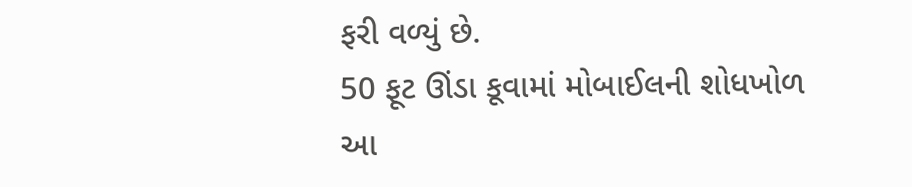ફરી વળ્યું છે.
50 ફૂટ ઊંડા કૂવામાં મોબાઈલની શોધખોળ
આ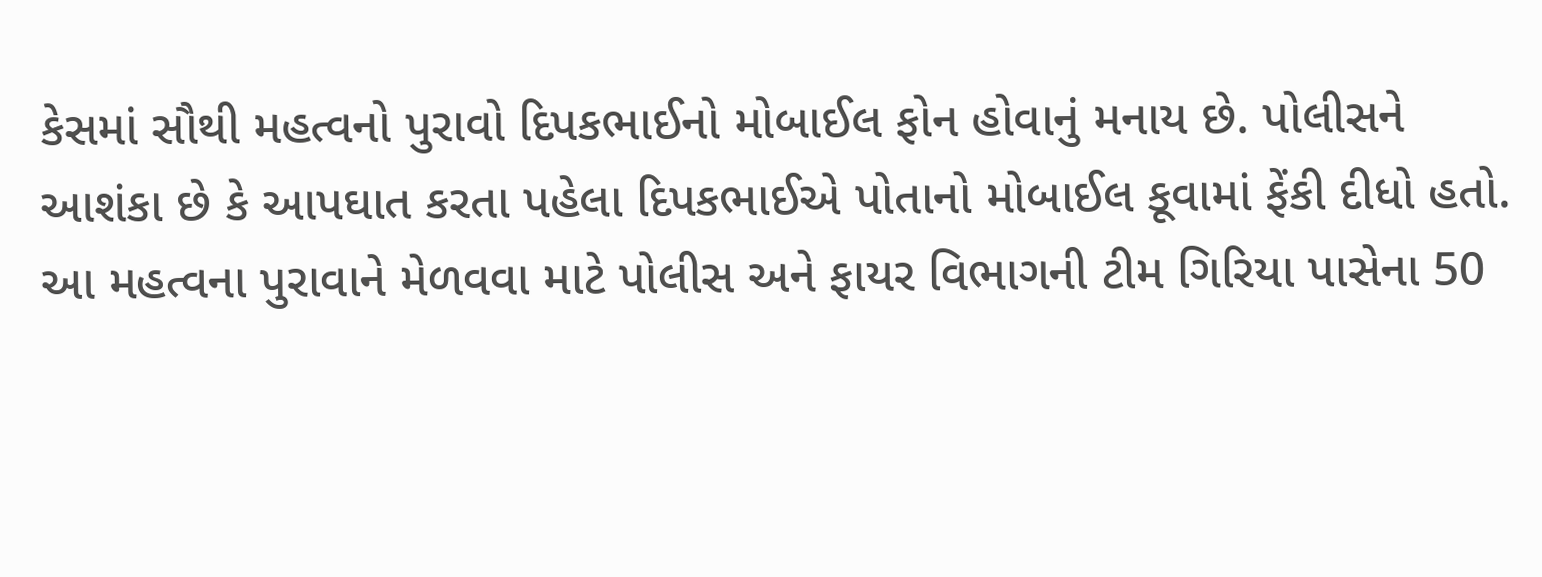કેસમાં સૌથી મહત્વનો પુરાવો દિપકભાઈનો મોબાઈલ ફોન હોવાનું મનાય છે. પોલીસને આશંકા છે કે આપઘાત કરતા પહેલા દિપકભાઈએ પોતાનો મોબાઈલ કૂવામાં ફેંકી દીધો હતો. આ મહત્વના પુરાવાને મેળવવા માટે પોલીસ અને ફાયર વિભાગની ટીમ ગિરિયા પાસેના 50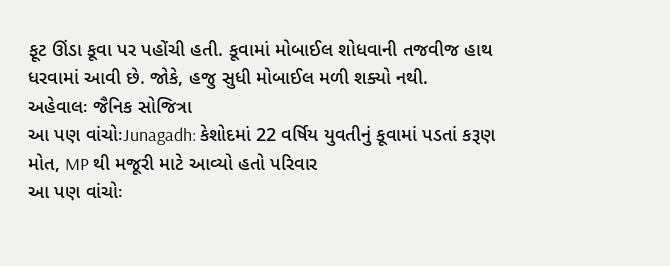ફૂટ ઊંડા કૂવા પર પહોંચી હતી. કૂવામાં મોબાઈલ શોધવાની તજવીજ હાથ ધરવામાં આવી છે. જોકે, હજુ સુધી મોબાઈલ મળી શક્યો નથી.
અહેવાલઃ જૈનિક સોજિત્રા
આ પણ વાંચોઃJunagadh: કેશોદમાં 22 વર્ષિય યુવતીનું કૂવામાં પડતાં કરૂણ મોત, MP થી મજૂરી માટે આવ્યો હતો પરિવાર
આ પણ વાંચોઃ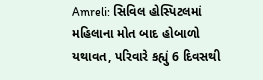Amreli: સિવિલ હોસ્પિટલમાં મહિલાના મોત બાદ હોબાળો યથાવત, પરિવારે કહ્યું 6 દિવસથી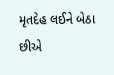મૃતદેહ લઈને બેઠા છીએ